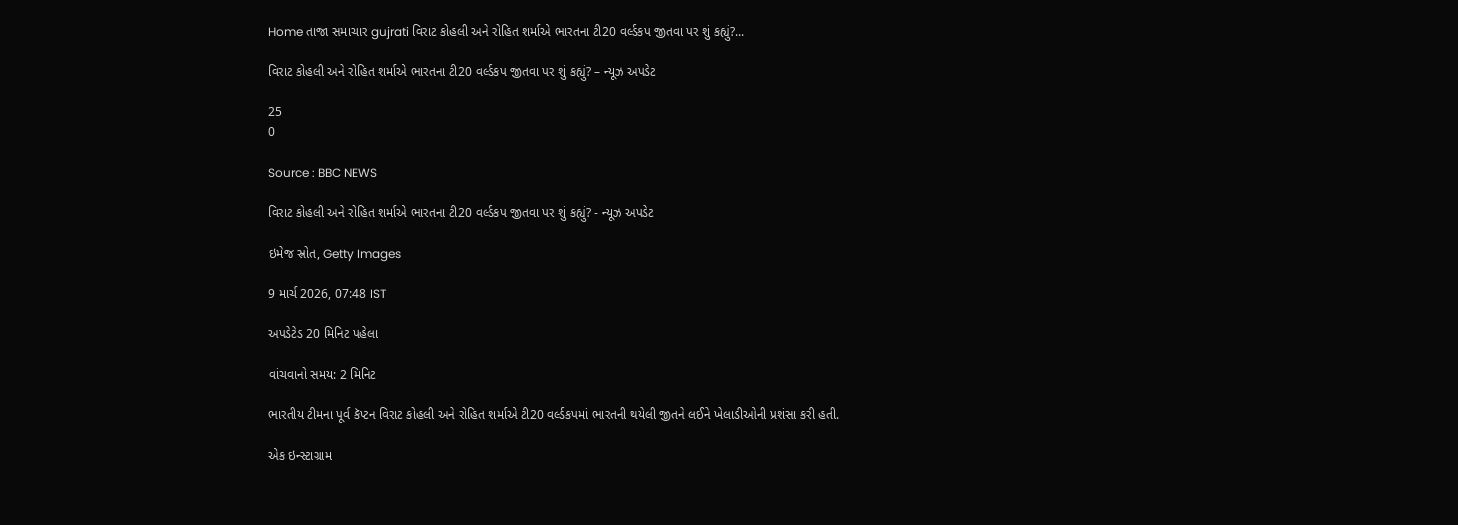Home તાજા સમાચાર gujrati વિરાટ કોહલી અને રોહિત શર્માએ ભારતના ટી20 વર્લ્ડકપ જીતવા પર શું કહ્યું?...

વિરાટ કોહલી અને રોહિત શર્માએ ભારતના ટી20 વર્લ્ડકપ જીતવા પર શું કહ્યું? – ન્યૂઝ અપડેટ

25
0

Source : BBC NEWS

વિરાટ કોહલી અને રોહિત શર્માએ ભારતના ટી20 વર્લ્ડકપ જીતવા પર શું કહ્યું? - ન્યૂઝ અપડેટ

ઇમેજ સ્રોત, Getty Images

9 માર્ચ 2026, 07:48 IST

અપડેટેડ 20 મિનિટ પહેલા

વાંચવાનો સમય: 2 મિનિટ

ભારતીય ટીમના પૂર્વ કૅપ્ટન વિરાટ કોહલી અને રોહિત શર્માએ ટી20 વર્લ્ડકપમાં ભારતની થયેલી જીતને લઈને ખેલાડીઓની પ્રશંસા કરી હતી.

એક ઇન્સ્ટાગ્રામ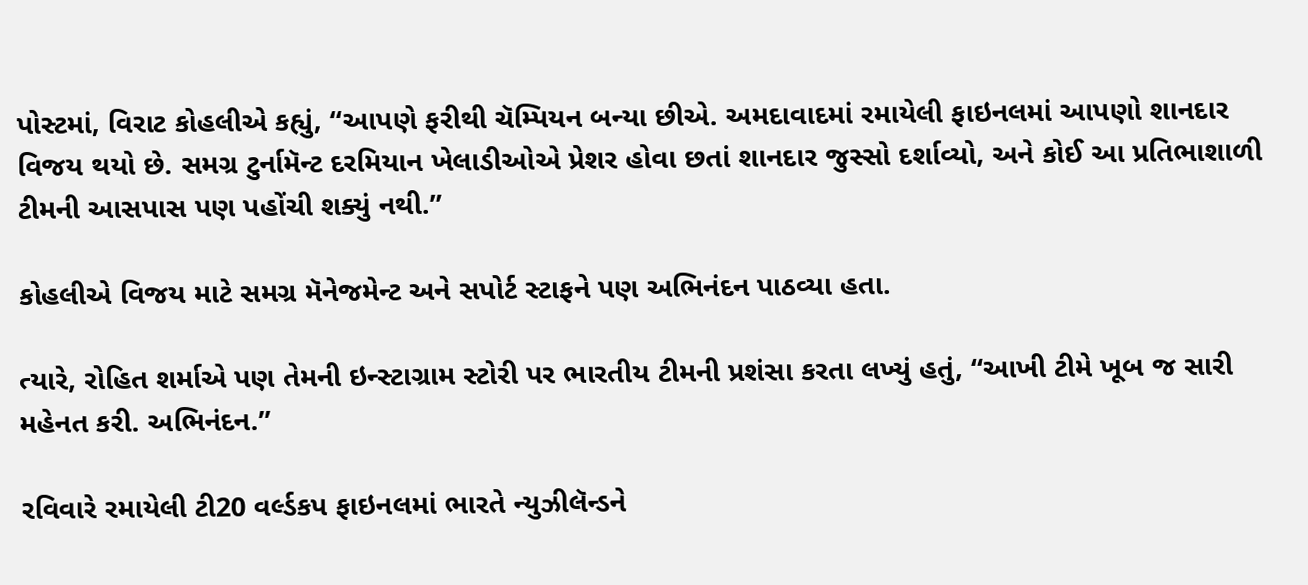પોસ્ટમાં, વિરાટ કોહલીએ કહ્યું, “આપણે ફરીથી ચૅમ્પિયન બન્યા છીએ. અમદાવાદમાં રમાયેલી ફાઇનલમાં આપણો શાનદાર વિજય થયો છે. સમગ્ર ટુર્નામૅન્ટ દરમિયાન ખેલાડીઓએ પ્રેશર હોવા છતાં શાનદાર જુસ્સો દર્શાવ્યો, અને કોઈ આ પ્રતિભાશાળી ટીમની આસપાસ પણ પહોંચી શક્યું નથી.”

કોહલીએ વિજય માટે સમગ્ર મૅનેજમેન્ટ અને સપોર્ટ સ્ટાફને પણ અભિનંદન પાઠવ્યા હતા.

ત્યારે, રોહિત શર્માએ પણ તેમની ઇન્સ્ટાગ્રામ સ્ટોરી પર ભારતીય ટીમની પ્રશંસા કરતા લખ્યું હતું, “આખી ટીમે ખૂબ જ સારી મહેનત કરી. અભિનંદન.”

રવિવારે રમાયેલી ટી20 વર્લ્ડકપ ફાઇનલમાં ભારતે ન્યુઝીલૅન્ડને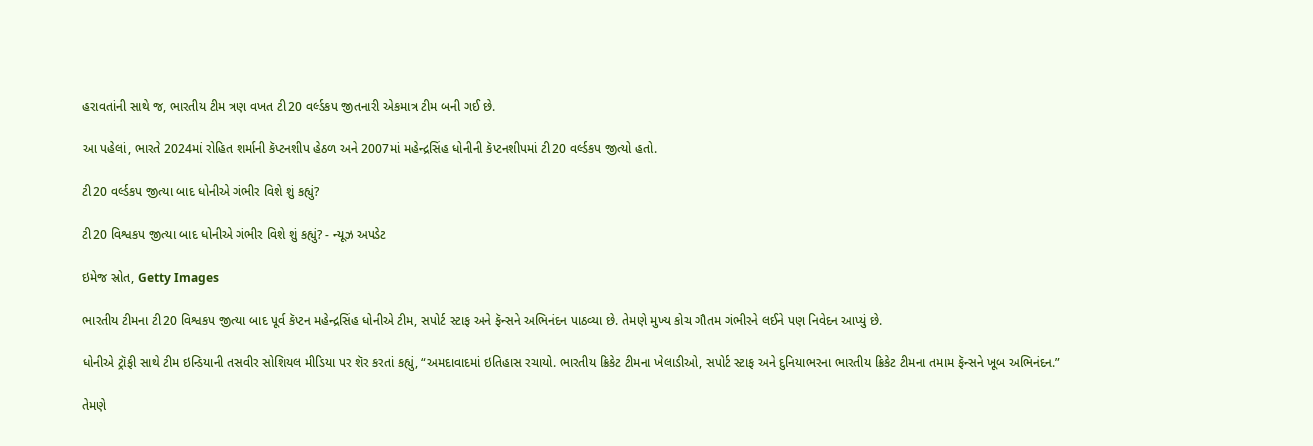હરાવતાંની સાથે જ, ભારતીય ટીમ ત્રણ વખત ટી20 વર્લ્ડકપ જીતનારી એકમાત્ર ટીમ બની ગઈ છે.

આ પહેલાં, ભારતે 2024માં રોહિત શર્માની કૅપ્ટનશીપ હેઠળ અને 2007માં મહેન્દ્રસિંહ ધોનીની કૅપ્ટનશીપમાં ટી20 વર્લ્ડકપ જીત્યો હતો.

ટી20 વર્લ્ડકપ જીત્યા બાદ ધોનીએ ગંભીર વિશે શું કહ્યું?

ટી20 વિશ્વકપ જીત્યા બાદ ધોનીએ ગંભીર વિશે શું કહ્યું? - ન્યૂઝ અપડેટ

ઇમેજ સ્રોત, Getty Images

ભારતીય ટીમના ટી20 વિશ્વકપ જીત્યા બાદ પૂર્વ કૅપ્ટન મહેન્દ્રસિંહ ધોનીએ ટીમ, સપોર્ટ સ્ટાફ અને ફૅન્સને અભિનંદન પાઠવ્યા છે. તેમણે મુખ્ય કોચ ગૌતમ ગંભીરને લઈને પણ નિવેદન આપ્યું છે.

ધોનીએ ટ્રૉફી સાથે ટીમ ઇન્ડિયાની તસવીર સોશિયલ મીડિયા પર શૅર કરતાં કહ્યું, “અમદાવાદમાં ઇતિહાસ રચાયો. ભારતીય ક્રિકેટ ટીમના ખેલાડીઓ, સપોર્ટ સ્ટાફ અને દુનિયાભરના ભારતીય ક્રિકેટ ટીમના તમામ ફૅન્સને ખૂબ અભિનંદન.”

તેમણે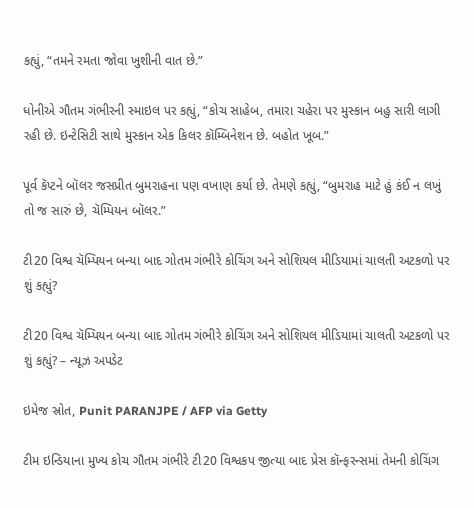કહ્યું, “તમને રમતા જોવા ખુશીની વાત છે.”

ધોનીએ ગૌતમ ગંભીરની સ્માઇલ પર કહ્યું, “કોચ સાહેબ, તમારા ચહેરા પર મુસ્કાન બહુ સારી લાગી રહી છે. ઇન્ટેસિટી સાથે મુસ્કાન એક કિલર કૉમ્બિનેશન છે. બહોત ખૂબ.”

પૂર્વ કૅપ્ટને બૉલર જસપ્રીત બુમરાહના પણ વખાણ કર્યા છે. તેમણે કહ્યું, “બુમરાહ માટે હું કંઈ ન લખું તો જ સારું છે, ચૅમ્પિયન બૉલર.”

ટી20 વિશ્વ ચૅમ્પિયન બન્યા બાદ ગોતમ ગંભીરે કોચિંગ અને સોશિયલ મીડિયામાં ચાલતી અટકળો પર શું કહ્યું?

ટી20 વિશ્વ ચૅમ્પિયન બન્યા બાદ ગોતમ ગંભીરે કોચિંગ અને સોશિયલ મીડિયામાં ચાલતી અટકળો પર શું કહ્યું? – ન્યૂઝ અપડેટ

ઇમેજ સ્રોત, Punit PARANJPE / AFP via Getty

ટીમ ઇન્ડિયાના મુખ્ય કોચ ગૌતમ ગંભીરે ટી20 વિશ્વકપ જીત્યા બાદ પ્રેસ કૉન્ફરન્સમાં તેમની કોચિંગ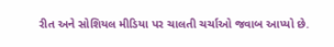રીત અને સોશિયલ મીડિયા પર ચાલતી ચર્ચાઓ જવાબ આપ્યો છે.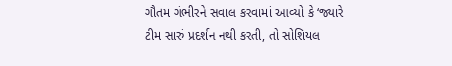ગૌતમ ગંભીરને સવાલ કરવામાં આવ્યો કે ‘જ્યારે ટીમ સારું પ્રદર્શન નથી કરતી, તો સોશિયલ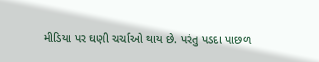મીડિયા પર ઘણી ચર્ચાઓ થાય છે. પરંતુ પડદા પાછળ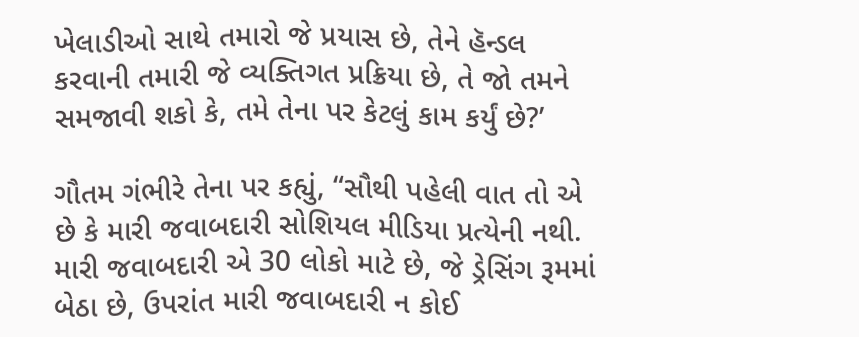ખેલાડીઓ સાથે તમારો જે પ્રયાસ છે, તેને હૅન્ડલ કરવાની તમારી જે વ્યક્તિગત પ્રક્રિયા છે, તે જો તમને સમજાવી શકો કે, તમે તેના પર કેટલું કામ કર્યું છે?’

ગૌતમ ગંભીરે તેના પર કહ્યું, “સૌથી પહેલી વાત તો એ છે કે મારી જવાબદારી સોશિયલ મીડિયા પ્રત્યેની નથી. મારી જવાબદારી એ 30 લોકો માટે છે, જે ડ્રેસિંગ રૂમમાં બેઠા છે, ઉપરાંત મારી જવાબદારી ન કોઈ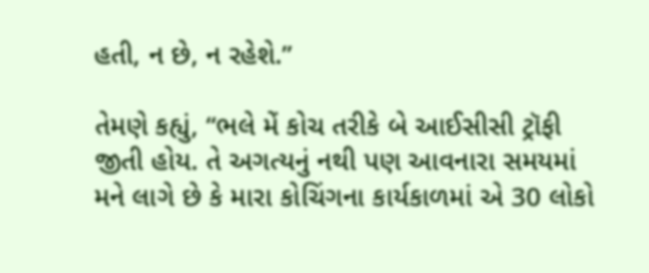હતી, ન છે, ન રહેશે.”

તેમણે કહ્યું, “ભલે મેં કોચ તરીકે બે આઈસીસી ટ્રૉફી જીતી હોય. તે અગત્યનું નથી પણ આવનારા સમયમાં મને લાગે છે કે મારા કોચિંગના કાર્યકાળમાં એ 30 લોકો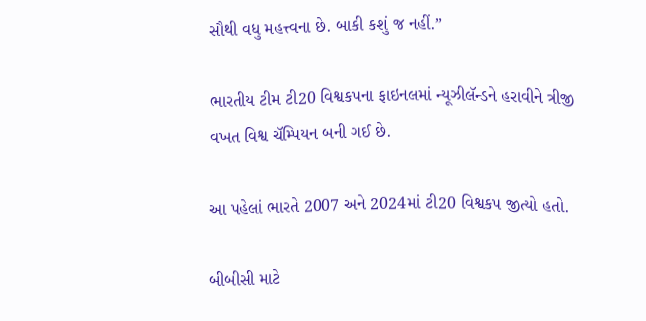સૌથી વધુ મહત્ત્વના છે. બાકી કશું જ નહીં.”

ભારતીય ટીમ ટી20 વિશ્વકપના ફાઇનલમાં ન્યૂઝીલૅન્ડને હરાવીને ત્રીજી વખત વિશ્વ ચૅમ્પિયન બની ગઈ છે.

આ પહેલાં ભારતે 2007 અને 2024માં ટી20 વિશ્વકપ જીત્યો હતો.

બીબીસી માટે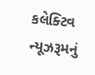કલેક્ટિવ ન્યૂઝરૂમનું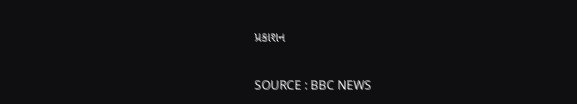પ્રકાશન

SOURCE : BBC NEWS